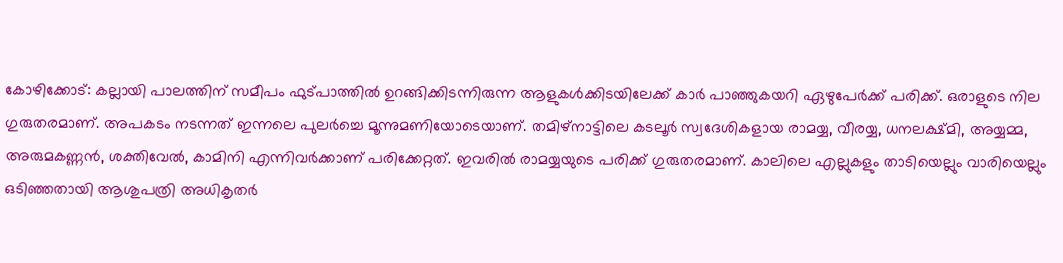കോഴിക്കോട്: കല്ലായി പാലത്തിന് സമീപം ഫുട്പാത്തിൽ ഉറങ്ങിക്കിടന്നിരുന്ന ആളുകൾക്കിടയിലേക്ക് കാർ പാഞ്ഞുകയറി ഏഴുപേർക്ക് പരിക്ക്. ഒരാളുടെ നില ഗുരുതരമാണ്. അപകടം നടന്നത് ഇന്നലെ പുലർച്ചെ മൂന്നുമണിയോടെയാണ്. തമിഴ്നാട്ടിലെ കടലൂർ സ്വദേശികളായ രാമയ്യ, വീരയ്യ, ധനലക്ഷ്മി, അയ്യമ്മ, അരുമകണ്ണൻ, ശക്തിവേൽ, കാമിനി എന്നിവർക്കാണ് പരിക്കേറ്റത്. ഇവരിൽ രാമയ്യയുടെ പരിക്ക് ഗുരുതരമാണ്. കാലിലെ എല്ലുകളും താടിയെല്ലും വാരിയെല്ലും ഒടിഞ്ഞതായി ആശുപത്രി അധികൃതർ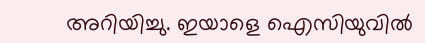അറിയിച്ചു. ഇയാളെ ഐസിയുവിൽ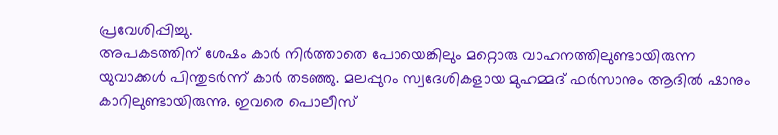പ്രവേശിപ്പിച്ചു.
അപകടത്തിന് ശേഷം കാർ നിർത്താതെ പോയെങ്കിലും മറ്റൊരു വാഹനത്തിലുണ്ടായിരുന്ന യുവാക്കൾ പിന്തുടർന്ന് കാർ തടഞ്ഞു. മലപ്പുറം സ്വദേശികളായ മുഹമ്മദ് ഫർസാനും ആദിൽ ഷാനും കാറിലുണ്ടായിരുന്നു. ഇവരെ പൊലീസ്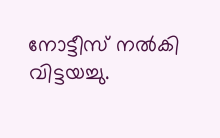നോട്ടീസ് നൽകി വിട്ടയച്ചു.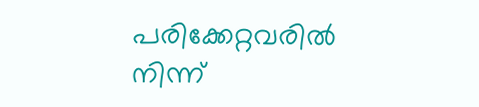പരിക്കേറ്റവരിൽ നിന്ന്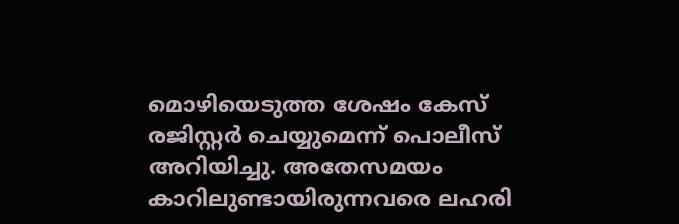മൊഴിയെടുത്ത ശേഷം കേസ് രജിസ്റ്റർ ചെയ്യുമെന്ന് പൊലീസ് അറിയിച്ചു. അതേസമയം കാറിലുണ്ടായിരുന്നവരെ ലഹരി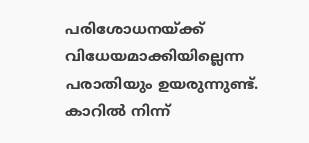പരിശോധനയ്ക്ക് വിധേയമാക്കിയില്ലെന്ന പരാതിയും ഉയരുന്നുണ്ട്. കാറിൽ നിന്ന്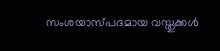സംശയാസ്പദമായ വസ്തുക്കൾ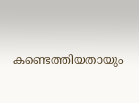കണ്ടെത്തിയതായും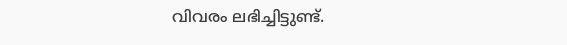വിവരം ലഭിച്ചിട്ടുണ്ട്.